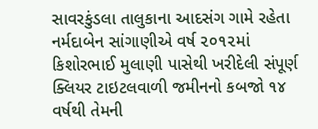સાવરકુંડલા તાલુકાના આદસંગ ગામે રહેતા નર્મદાબેન સાંગાણીએ વર્ષ ૨૦૧૨માં કિશોરભાઈ મુલાણી પાસેથી ખરીદેલી સંપૂર્ણ ક્લિયર ટાઇટલવાળી જમીનનો કબજો ૧૪ વર્ષથી તેમની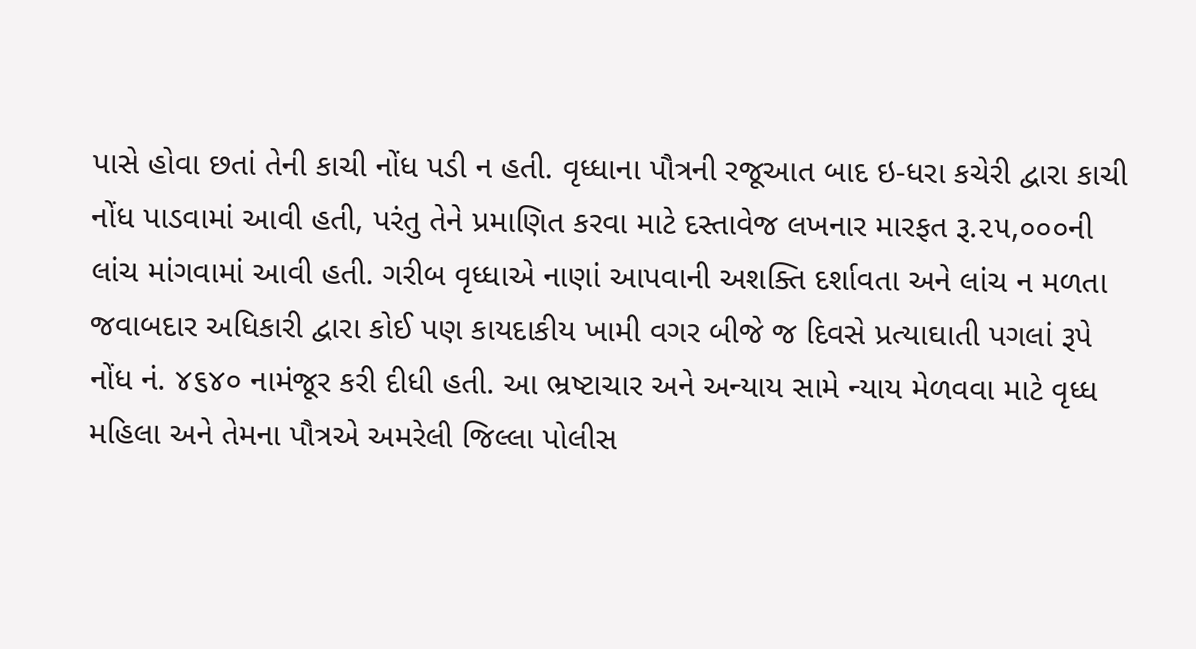પાસે હોવા છતાં તેની કાચી નોંધ પડી ન હતી. વૃધ્ધાના પૌત્રની રજૂઆત બાદ ઇ-ધરા કચેરી દ્વારા કાચી નોંધ પાડવામાં આવી હતી, પરંતુ તેને પ્રમાણિત કરવા માટે દસ્તાવેજ લખનાર મારફત રૂ.૨૫,૦૦૦ની લાંચ માંગવામાં આવી હતી. ગરીબ વૃધ્ધાએ નાણાં આપવાની અશક્તિ દર્શાવતા અને લાંચ ન મળતા જવાબદાર અધિકારી દ્વારા કોઈ પણ કાયદાકીય ખામી વગર બીજે જ દિવસે પ્રત્યાઘાતી પગલાં રૂપે નોંધ નં. ૪૬૪૦ નામંજૂર કરી દીધી હતી. આ ભ્રષ્ટાચાર અને અન્યાય સામે ન્યાય મેળવવા માટે વૃધ્ધ મહિલા અને તેમના પૌત્રએ અમરેલી જિલ્લા પોલીસ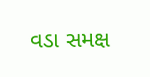વડા સમક્ષ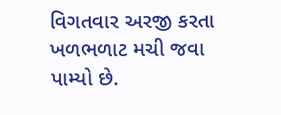વિગતવાર અરજી કરતા ખળભળાટ મચી જવા પામ્યો છે.